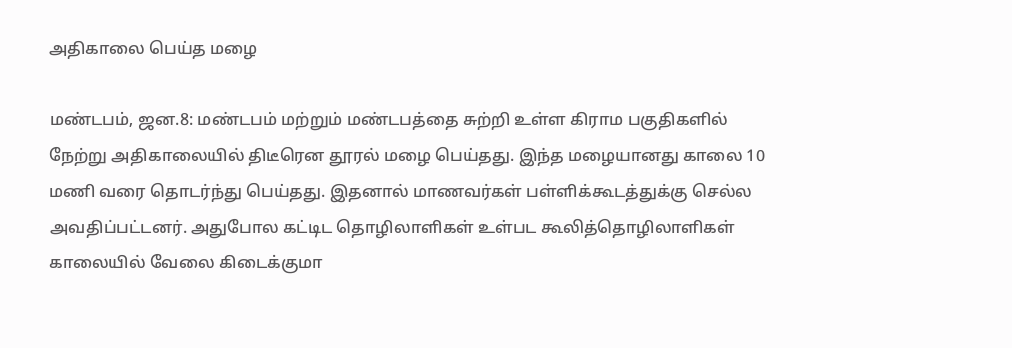அதிகாலை பெய்த மழை

மண்டபம், ஜன.8: மண்டபம் மற்றும் மண்டபத்தை சுற்றி உள்ள கிராம பகுதிகளில் நேற்று அதிகாலையில் திடீரென தூரல் மழை பெய்தது. இந்த மழையானது காலை 10 மணி வரை தொடர்ந்து பெய்தது. இதனால் மாணவர்கள் பள்ளிக்கூடத்துக்கு செல்ல அவதிப்பட்டனர். அதுபோல கட்டிட தொழிலாளிகள் உள்பட கூலித்தொழிலாளிகள் காலையில் வேலை கிடைக்குமா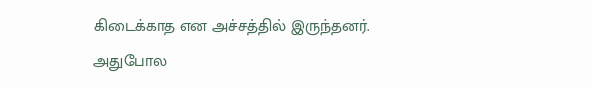கிடைக்காத என அச்சத்தில் இருந்தனர். அதுபோல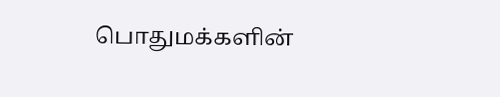பொதுமக்களின்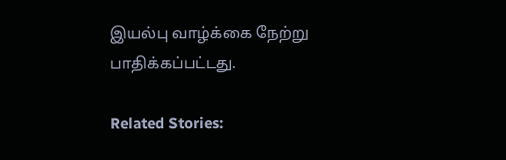இயல்பு வாழ்க்கை நேற்று பாதிக்கப்பட்டது.

Related Stories: